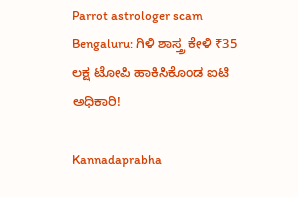Parrot astrologer scam Bengaluru: ಗಿ‍ಳಿ ಶಾಸ್ತ್ರ ಕೇಳಿ ₹35 ಲಕ್ಷ ಟೋಪಿ ಹಾಕಿಸಿಕೊಂಡ ಐಟಿ ಅಧಿಕಾರಿ!

Kannadaprabha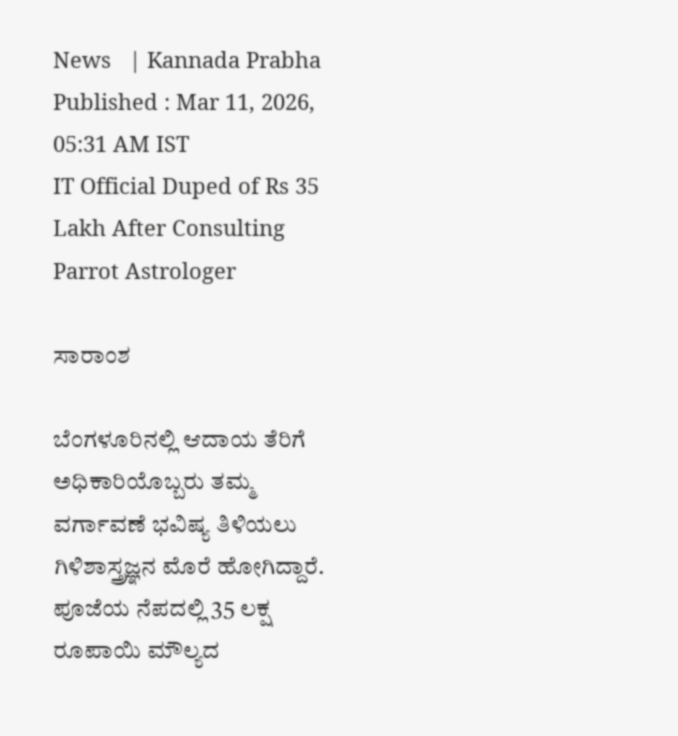News   | Kannada Prabha
Published : Mar 11, 2026, 05:31 AM IST
IT Official Duped of Rs 35 Lakh After Consulting Parrot Astrologer

ಸಾರಾಂಶ

ಬೆಂಗಳೂರಿನಲ್ಲಿ ಆದಾಯ ತೆರಿಗೆ ಅಧಿಕಾರಿಯೊಬ್ಬರು ತಮ್ಮ ವರ್ಗಾವಣೆ ಭವಿಷ್ಯ ತಿಳಿಯಲು ಗಿಳಿಶಾಸ್ತ್ರಜ್ಞನ ಮೊರೆ ಹೋಗಿದ್ದಾರೆ. ಪೂಜೆಯ ನೆಪದಲ್ಲಿ 35 ಲಕ್ಷ ರೂಪಾಯಿ ಮೌಲ್ಯದ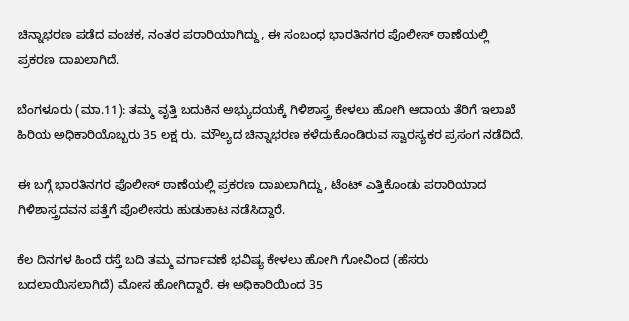ಚಿನ್ನಾಭರಣ ಪಡೆದ ವಂಚಕ, ನಂತರ ಪರಾರಿಯಾಗಿದ್ದು, ಈ ಸಂಬಂಧ ಭಾರತಿನಗರ ಪೊಲೀಸ್ ಠಾಣೆಯಲ್ಲಿ ಪ್ರಕರಣ ದಾಖಲಾಗಿದೆ.

ಬೆಂಗಳೂರು (ಮಾ.11): ತಮ್ಮ ವೃತ್ತಿ ಬದುಕಿನ ಅಭ್ಯುದಯಕ್ಕೆ ಗಿಳಿಶಾಸ್ತ್ರ ಕೇಳಲು ಹೋಗಿ ಆದಾಯ ತೆರಿಗೆ ಇಲಾಖೆ ಹಿರಿಯ ಅಧಿಕಾರಿಯೊಬ್ಬರು 35 ಲಕ್ಷ ರು. ಮೌಲ್ಯದ ಚಿನ್ನಾಭರಣ ಕಳೆದುಕೊಂಡಿರುವ ಸ್ವಾರಸ್ಯಕರ ಪ್ರಸಂಗ ನಡೆದಿದೆ.

ಈ ಬಗ್ಗೆ ಭಾರತಿನಗರ ಪೊಲೀಸ್ ಠಾಣೆಯಲ್ಲಿ ಪ್ರಕರಣ ದಾಖಲಾಗಿದ್ದು, ಟೆಂಟ್ ಎತ್ತಿಕೊಂಡು ಪರಾರಿಯಾದ ಗಿಳಿಶಾಸ್ತ್ರದವನ ಪತ್ತೆಗೆ ಪೊಲೀಸರು ಹುಡುಕಾಟ ನಡೆಸಿದ್ದಾರೆ.

ಕೆಲ ದಿನಗಳ ಹಿಂದೆ ರಸ್ತೆ ಬದಿ ತಮ್ಮ ವರ್ಗಾವಣೆ ಭವಿಷ್ಯ ಕೇಳಲು ಹೋಗಿ ಗೋವಿಂದ (ಹೆಸರು ಬದಲಾಯಿಸಲಾಗಿದೆ) ಮೋಸ ಹೋಗಿದ್ದಾರೆ. ಈ ಅಧಿಕಾರಿಯಿಂದ 35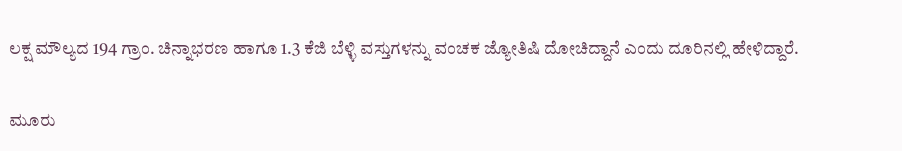ಲಕ್ಷ ಮೌಲ್ಯದ 194 ಗ್ರಾಂ. ಚಿನ್ನಾಭರಣ ಹಾಗೂ 1.3 ಕೆಜಿ ಬೆಳ್ಳಿ ವಸ್ತುಗಳನ್ನು ವಂಚಕ ಜ್ಯೋತಿಷಿ ದೋಚಿದ್ದಾನೆ ಎಂದು ದೂರಿನಲ್ಲಿ ಹೇಳಿದ್ದಾರೆ.

ಮೂರು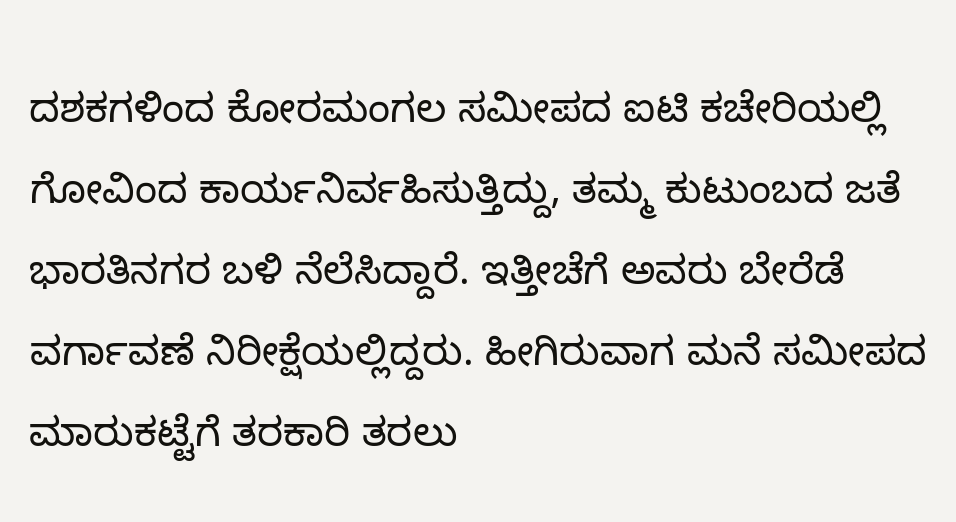ದಶಕಗಳಿಂದ ಕೋರಮಂಗಲ ಸಮೀಪದ ಐಟಿ ಕಚೇರಿಯಲ್ಲಿ ಗೋವಿಂದ ಕಾರ್ಯನಿರ್ವಹಿಸುತ್ತಿದ್ದು, ತಮ್ಮ ಕುಟುಂಬದ ಜತೆ ಭಾರತಿನಗರ ಬಳಿ ನೆಲೆಸಿದ್ದಾರೆ. ಇತ್ತೀಚೆಗೆ ಅ‍ವರು ಬೇರೆಡೆ ವರ್ಗಾವಣೆ ನಿರೀಕ್ಷೆಯಲ್ಲಿದ್ದರು. ಹೀಗಿರುವಾಗ ಮನೆ ಸಮೀಪದ ಮಾರುಕಟ್ಟೆಗೆ ತರಕಾರಿ ತರಲು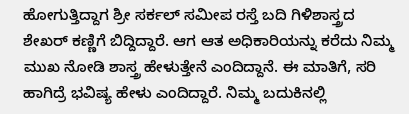ಹೋಗುತ್ತಿದ್ದಾಗ ಶ್ರೀ ಸರ್ಕಲ್ ಸಮೀಪ ರಸ್ತೆ ಬದಿ ಗಿಳಿಶಾಸ್ತ್ರದ ಶೇಖರ್ ಕಣ್ಣಿಗೆ ಬಿದ್ದಿದ್ದಾರೆ. ಆಗ ಆತ ಅಧಿಕಾರಿಯನ್ನು ಕರೆದು ನಿಮ್ಮ ಮುಖ ನೋಡಿ ಶಾಸ್ತ್ರ ಹೇಳುತ್ತೇನೆ ಎಂದಿದ್ದಾನೆ. ಈ ಮಾತಿಗೆ, ಸರಿ ಹಾಗಿದ್ರೆ ಭವಿಷ್ಯ ಹೇಳು ಎಂದಿದ್ದಾರೆ. ನಿಮ್ಮ ಬದುಕಿನಲ್ಲಿ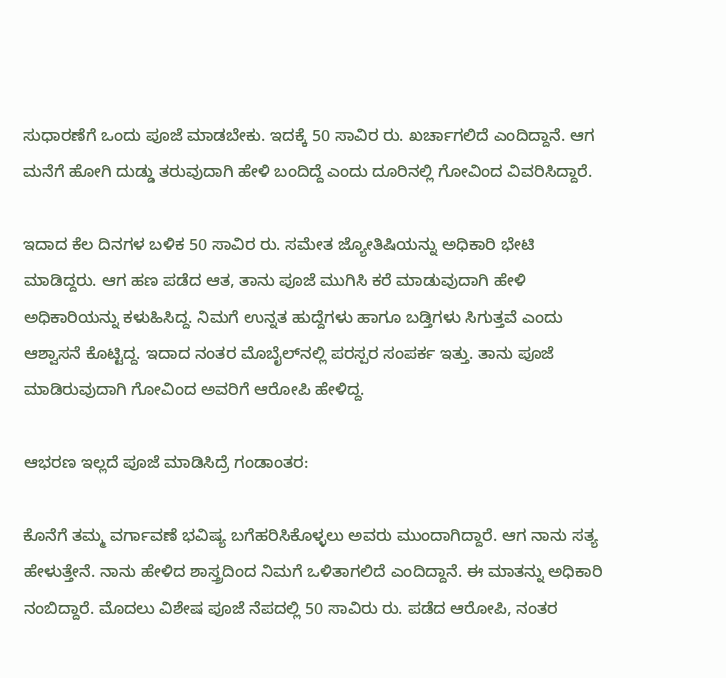ಸುಧಾರಣೆಗೆ ಒಂದು ಪೂಜೆ ಮಾಡಬೇಕು. ಇದಕ್ಕೆ 50 ಸಾವಿರ ರು. ಖರ್ಚಾಗಲಿದೆ ಎಂದಿದ್ದಾನೆ. ಆಗ ಮನೆಗೆ ಹೋಗಿ ದುಡ್ಡು ತರುವುದಾಗಿ ಹೇಳಿ ಬಂದಿದ್ದೆ ಎಂದು ದೂರಿನಲ್ಲಿ ಗೋವಿಂದ ವಿವರಿಸಿದ್ದಾರೆ.

ಇದಾದ ಕೆಲ ದಿನಗಳ ಬಳಿಕ 50 ಸಾವಿರ ರು. ಸಮೇತ ಜ್ಯೋತಿಷಿಯನ್ನು ಅಧಿಕಾರಿ ಭೇಟಿ ಮಾಡಿದ್ದರು. ಆಗ ಹಣ ಪಡೆದ ಆತ, ತಾನು ಪೂಜೆ ಮುಗಿಸಿ ಕರೆ ಮಾಡುವುದಾಗಿ ಹೇಳಿ ಅಧಿಕಾರಿಯನ್ನು ಕಳುಹಿಸಿದ್ದ. ನಿಮಗೆ ಉನ್ನತ ಹುದ್ದೆಗಳು ಹಾಗೂ ಬಡ್ತಿಗಳು ಸಿಗುತ್ತವೆ ಎಂದು ಆಶ್ವಾಸನೆ ಕೊಟ್ಟಿದ್ದ. ಇದಾದ ನಂತರ ಮೊಬೈಲ್‌ನಲ್ಲಿ ಪರಸ್ಪರ ಸಂಪರ್ಕ ಇತ್ತು. ತಾನು ಪೂಜೆ ಮಾಡಿರುವುದಾಗಿ ಗೋವಿಂದ ಅವರಿಗೆ ಆರೋಪಿ ಹೇಳಿದ್ದ.

ಆಭರಣ ಇಲ್ಲದೆ ಪೂಜೆ ಮಾಡಿಸಿದ್ರೆ ಗಂಡಾಂತರ:

ಕೊನೆಗೆ ತಮ್ಮ ವರ್ಗಾವಣೆ ಭವಿಷ್ಯ ಬಗೆಹರಿಸಿಕೊಳ್ಳಲು ಅವರು ಮುಂದಾಗಿದ್ದಾರೆ. ಆಗ ನಾನು ಸತ್ಯ ಹೇಳುತ್ತೇನೆ. ನಾನು ಹೇಳಿದ ಶಾಸ್ತ್ರದಿಂದ ನಿಮಗೆ ಒಳಿತಾಗಲಿದೆ ಎಂದಿದ್ದಾನೆ. ಈ ಮಾತನ್ನು ಅಧಿಕಾರಿ ನಂಬಿದ್ದಾರೆ. ಮೊದಲು ವಿಶೇಷ ಪೂಜೆ ನೆಪದಲ್ಲಿ 50 ಸಾವಿರು ರು. ಪಡೆದ ಆರೋಪಿ, ನಂತರ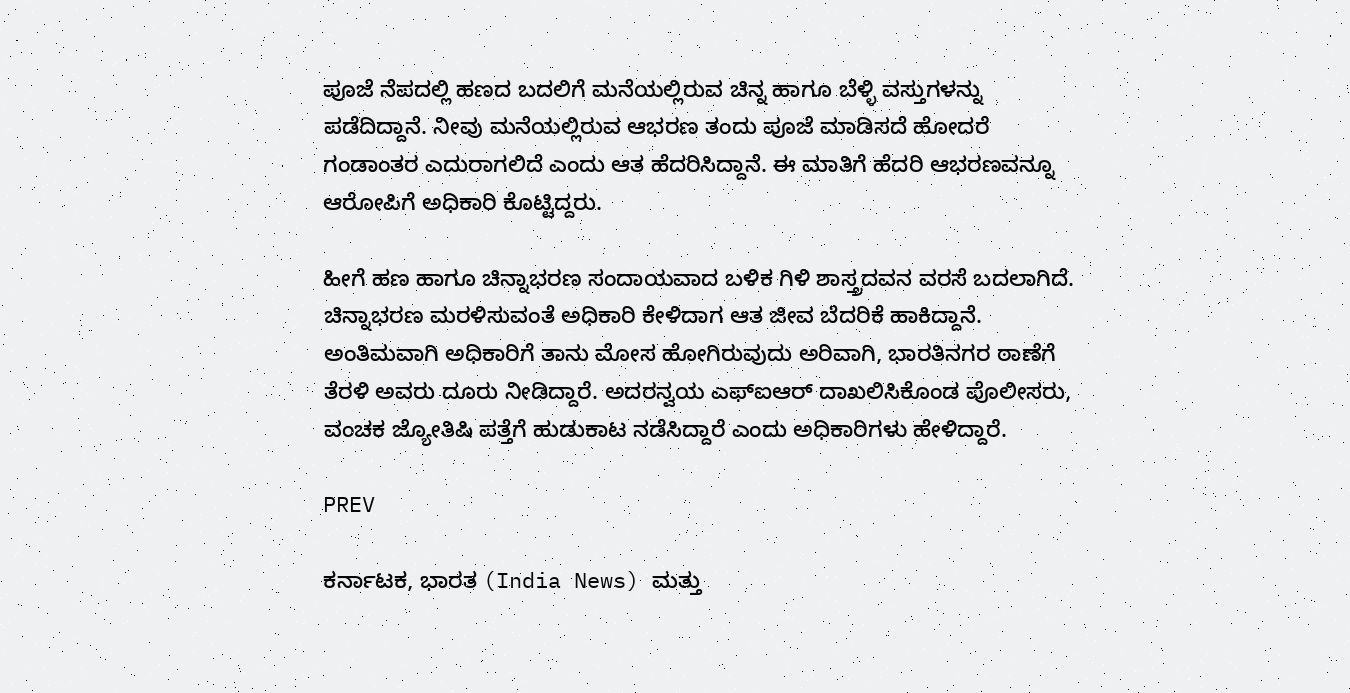ಪೂಜೆ ನೆಪದಲ್ಲಿ ಹಣದ ಬದಲಿಗೆ ಮನೆಯಲ್ಲಿರುವ ಚಿನ್ನ ಹಾಗೂ ಬೆಳ್ಳಿ ವಸ್ತುಗಳನ್ನು ಪಡೆದಿದ್ದಾನೆ. ನೀವು ಮನೆಯಲ್ಲಿರುವ ಆಭರಣ ತಂದು ಪೂಜೆ ಮಾಡಿಸದೆ ಹೋದರೆ ಗಂಡಾಂತರ ಎದುರಾಗಲಿದೆ ಎಂದು ಆತ ಹೆದರಿಸಿದ್ದಾನೆ. ಈ ಮಾತಿಗೆ ಹೆದರಿ ಆಭರಣವನ್ನೂ ಆರೋಪಿಗೆ ಅಧಿಕಾರಿ ಕೊಟ್ಟಿದ್ದರು.

ಹೀಗೆ ಹಣ ಹಾಗೂ ಚಿನ್ನಾಭರಣ ಸಂದಾಯವಾದ ಬಳಿಕ ಗಿಳಿ ಶಾಸ್ತ್ರದವನ ವರಸೆ ಬದಲಾಗಿದೆ. ಚಿನ್ನಾಭರಣ ಮರಳಿಸುವಂತೆ ಅಧಿಕಾರಿ ಕೇಳಿದಾಗ ಆತ ಜೀವ ಬೆದರಿಕೆ ಹಾಕಿದ್ದಾನೆ. ಅಂತಿಮವಾಗಿ ಅಧಿಕಾರಿಗೆ ತಾನು ಮೋಸ ಹೋಗಿರುವುದು ಅರಿವಾಗಿ, ಭಾರತಿನಗರ ಠಾಣೆಗೆ ತೆರಳಿ ಅವರು ದೂರು ನೀಡಿದ್ದಾರೆ. ಅದರನ್ವಯ ಎಫ್‌ಐಆರ್ ದಾಖಲಿಸಿಕೊಂಡ ಪೊಲೀಸರು, ವಂಚಕ ಜ್ಯೋತಿಷಿ ಪತ್ತೆಗೆ ಹುಡುಕಾಟ ನಡೆಸಿದ್ದಾರೆ ಎಂದು ಅಧಿಕಾರಿಗಳು ಹೇಳಿದ್ದಾರೆ.

PREV

ಕರ್ನಾಟಕ, ಭಾರತ (India News) ಮತ್ತು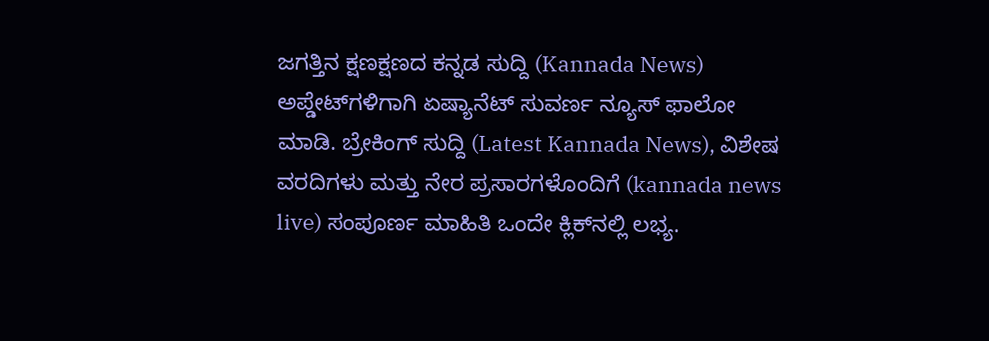ಜಗತ್ತಿನ ಕ್ಷಣಕ್ಷಣದ ಕನ್ನಡ ಸುದ್ದಿ (Kannada News) ಅಪ್ಡೇಟ್‌ಗಳಿಗಾಗಿ ಏಷ್ಯಾನೆಟ್ ಸುವರ್ಣ ನ್ಯೂಸ್‌ ಫಾಲೋ ಮಾಡಿ. ಬ್ರೇಕಿಂಗ್ ಸುದ್ದಿ (Latest Kannada News), ವಿಶೇಷ ವರದಿಗಳು ಮತ್ತು ನೇರ ಪ್ರಸಾರಗಳೊಂದಿಗೆ (kannada news live) ಸಂಪೂರ್ಣ ಮಾಹಿತಿ ಒಂದೇ ಕ್ಲಿಕ್‌ನಲ್ಲಿ ಲಭ್ಯ.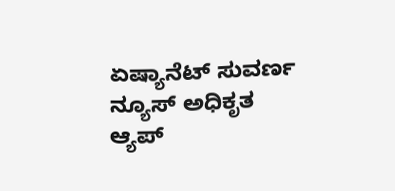ಏಷ್ಯಾನೆಟ್ ಸುವರ್ಣ ನ್ಯೂಸ್ ಅಧಿಕೃತ ಆ್ಯಪ್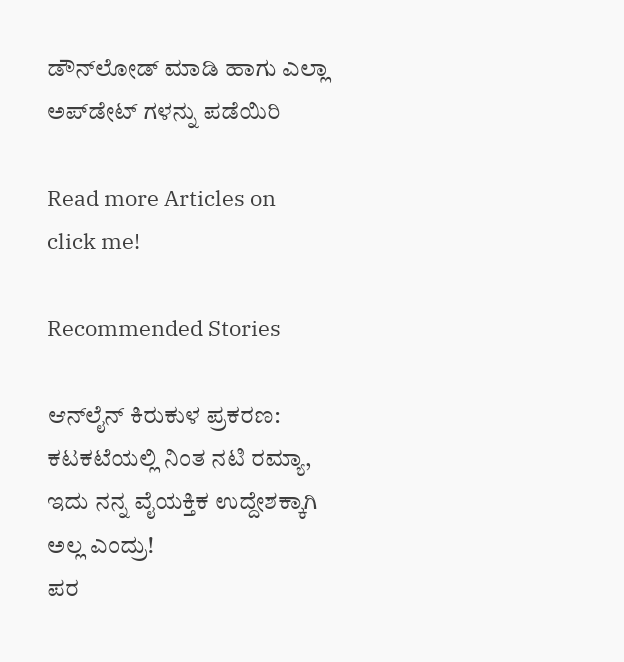ಡೌನ್‌ಲೋಡ್ ಮಾಡಿ ಹಾಗು ಎಲ್ಲಾ ಅಪ್‌ಡೇಟ್ ಗಳನ್ನು ಪಡೆಯಿರಿ

Read more Articles on
click me!

Recommended Stories

ಆನ್‌ಲೈನ್ ಕಿರುಕುಳ ಪ್ರಕರಣ: ಕಟಕಟೆಯಲ್ಲಿ ನಿಂತ ನಟಿ ರಮ್ಯಾ, ಇದು ನನ್ನ ವೈಯಕ್ತಿಕ ಉದ್ದೇಶಕ್ಕಾಗಿ ಅಲ್ಲ ಎಂದ್ರು!
ಪರ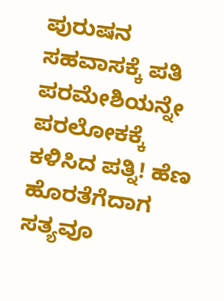ಪುರುಷನ ಸಹವಾಸಕ್ಕೆ ಪತಿ ಪರಮೇಶಿಯನ್ನೇ ಪರಲೋಕಕ್ಕೆ ಕಳಿಸಿದ ಪತ್ನಿ! ಹೆಣ ಹೊರತೆಗೆದಾಗ ಸತ್ಯವೂ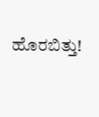ಹೊರಬಿತ್ತು!